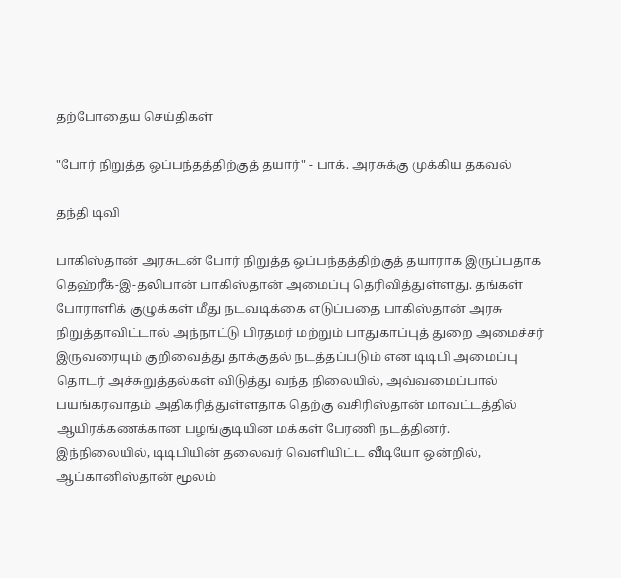தற்போதைய செய்திகள்

"போர் நிறுத்த ஒப்பந்தத்திற்குத் தயார்" - பாக். அரசுக்கு முக்கிய தகவல்

தந்தி டிவி

பாகிஸ்தான் அரசுடன் போர் நிறுத்த ஒப்பந்தத்திற்குத் தயாராக இருப்பதாக தெஹ்ரீக்-இ-தலிபான் பாகிஸ்தான் அமைப்பு தெரிவித்துள்ளது. தங்கள் போராளிக் குழுக்கள் மீது நடவடிக்கை எடுப்பதை பாகிஸ்தான் அரசு நிறுத்தாவிட்டால் அந்நாட்டு பிரதமர் மற்றும் பாதுகாப்புத் துறை அமைச்சர் இருவரையும் குறிவைத்து தாக்குதல் நடத்தப்படும் என டிடிபி அமைப்பு தொடர் அச்சுறுத்தல்கள் விடுத்து வந்த நிலையில், அவ்வமைப்பால் பயங்கரவாதம் அதிகரித்துள்ளதாக தெற்கு வசிரிஸ்தான் மாவட்டத்தில் ஆயிரக்கணக்கான பழங்குடியின மக்கள் பேரணி நடத்தினர். இந்நிலையில், டிடிபியின் தலைவர் வெளியிட்ட வீடியோ ஒன்றில், ஆப்கானிஸ்தான் மூலம்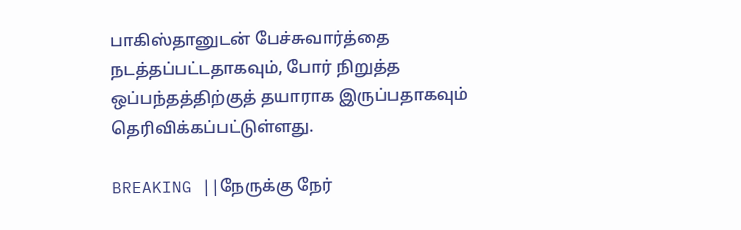பாகிஸ்தானுடன் பேச்சுவார்த்தை நடத்தப்பட்டதாகவும், போர் நிறுத்த ஒப்பந்தத்திற்குத் தயாராக இருப்பதாகவும் தெரிவிக்கப்பட்டுள்ளது.

BREAKING ||நேருக்கு நேர்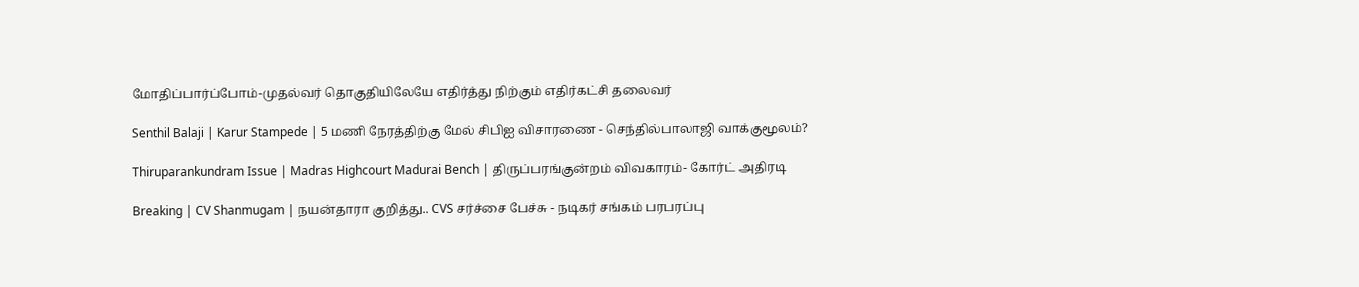மோதிப்பார்ப்போம்-முதல்வர் தொகுதியிலேயே எதிர்த்து நிற்கும் எதிர்கட்சி தலைவர்

Senthil Balaji | Karur Stampede | 5 மணி நேரத்திற்கு மேல் சிபிஐ விசாரணை - செந்தில்பாலாஜி வாக்குமூலம்?

Thiruparankundram Issue | Madras Highcourt Madurai Bench | திருப்பரங்குன்றம் விவகாரம்- கோர்ட் அதிரடி

Breaking | CV Shanmugam | நயன்தாரா குறித்து.. CVS சர்ச்சை பேச்சு - நடிகர் சங்கம் பரபரப்பு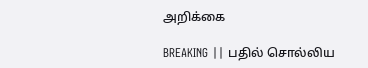அறிக்கை

BREAKING || பதில் சொல்லிய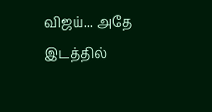விஜய்... அதே இடத்தில்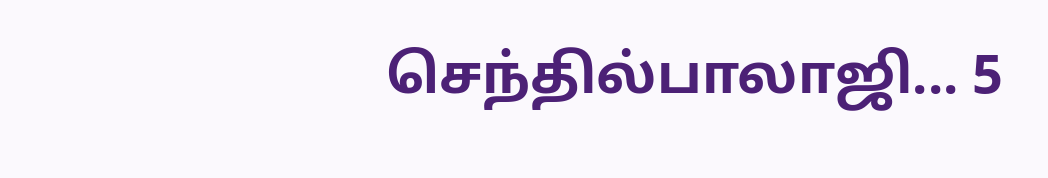செந்தில்பாலாஜி... 5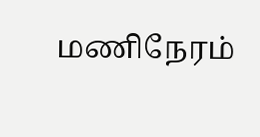மணிநேரம்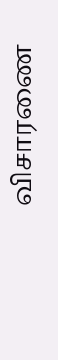விசாரணை